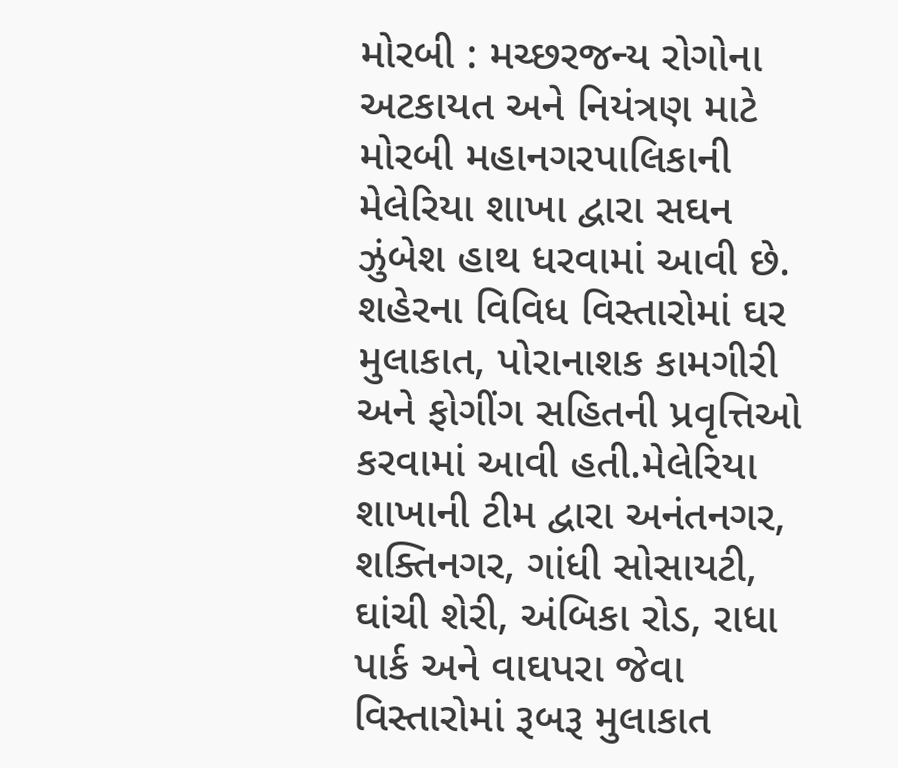મોરબી : મચ્છરજન્ય રોગોના અટકાયત અને નિયંત્રણ માટે મોરબી મહાનગરપાલિકાની મેલેરિયા શાખા દ્વારા સઘન ઝુંબેશ હાથ ધરવામાં આવી છે. શહેરના વિવિધ વિસ્તારોમાં ઘર મુલાકાત, પોરાનાશક કામગીરી અને ફોગીંગ સહિતની પ્રવૃત્તિઓ કરવામાં આવી હતી.મેલેરિયા શાખાની ટીમ દ્વારા અનંતનગર, શક્તિનગર, ગાંધી સોસાયટી, ઘાંચી શેરી, અંબિકા રોડ, રાધા પાર્ક અને વાઘપરા જેવા વિસ્તારોમાં રૂબરૂ મુલાકાત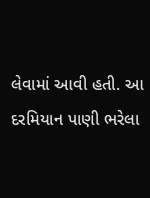લેવામાં આવી હતી. આ દરમિયાન પાણી ભરેલા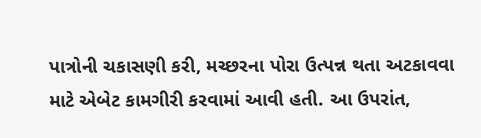પાત્રોની ચકાસણી કરી, મચ્છરના પોરા ઉત્પન્ન થતા અટકાવવા માટે એબેટ કામગીરી કરવામાં આવી હતી. આ ઉપરાંત,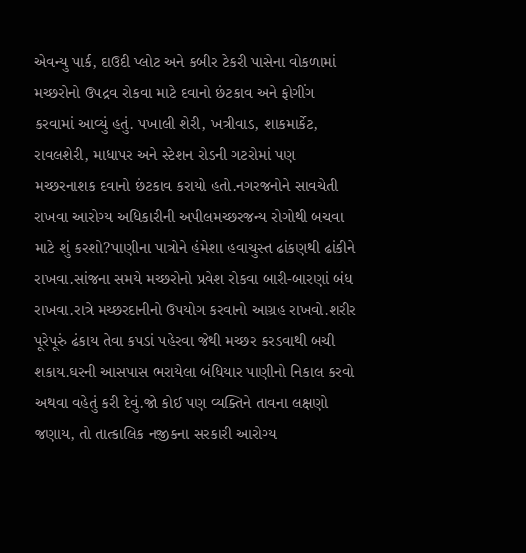એવન્યુ પાર્ક, દાઉદી પ્લોટ અને કબીર ટેકરી પાસેના વોકળામાં મચ્છરોનો ઉપદ્રવ રોકવા માટે દવાનો છંટકાવ અને ફોગીંગ કરવામાં આવ્યું હતું. પખાલી શેરી, ખત્રીવાડ, શાકમાર્કેટ, રાવલશેરી, માધાપર અને સ્ટેશન રોડની ગટરોમાં પણ મચ્છરનાશક દવાનો છંટકાવ કરાયો હતો.નગરજનોને સાવચેતી રાખવા આરોગ્ય અધિકારીની અપીલમચ્છરજન્ય રોગોથી બચવા માટે શું કરશો?પાણીના પાત્રોને હંમેશા હવાચુસ્ત ઢાંકણથી ઢાંકીને રાખવા.સાંજના સમયે મચ્છરોનો પ્રવેશ રોકવા બારી-બારણાં બંધ રાખવા.રાત્રે મચ્છરદાનીનો ઉપયોગ કરવાનો આગ્રહ રાખવો.શરીર પૂરેપૂરું ઢંકાય તેવા કપડાં પહેરવા જેથી મચ્છર કરડવાથી બચી શકાય.ઘરની આસપાસ ભરાયેલા બંધિયાર પાણીનો નિકાલ કરવો અથવા વહેતું કરી દેવું.જો કોઈ પણ વ્યક્તિને તાવના લક્ષણો જણાય, તો તાત્કાલિક નજીકના સરકારી આરોગ્ય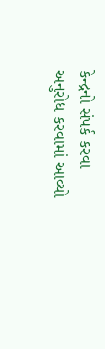કેન્દ્રનો સંપર્ક કરવા અનુરોધ કરવામાં આવ્યો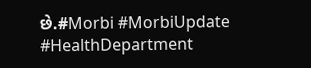છે.#Morbi #MorbiUpdate #HealthDepartment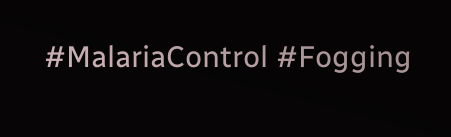#MalariaControl #Fogging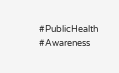#PublicHealth #Awareness